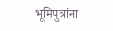भूमिपुत्रांना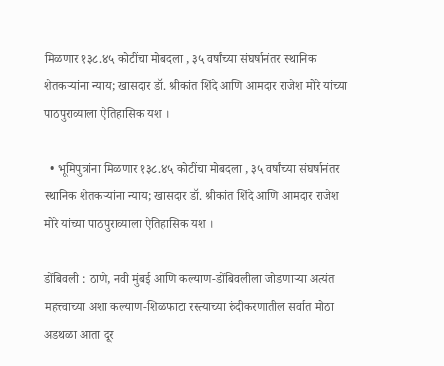मिळणार १३८.४५ कोटींचा मोबदला , ३५ वर्षांच्या संघर्षानंतर स्थानिक शेतकऱ्यांना न्याय; खासदार डॉ. श्रीकांत शिंदे आणि आमदार राजेश मोरे यांच्या पाठपुराव्याला ऐतिहासिक यश ।

  • भूमिपुत्रांना मिळणार १३८.४५ कोटींचा मोबदला , ३५ वर्षांच्या संघर्षानंतर स्थानिक शेतकऱ्यांना न्याय; खासदार डॉ. श्रीकांत शिंदे आणि आमदार राजेश मोरे यांच्या पाठपुराव्याला ऐतिहासिक यश ।

डोंबिवली : ठाणे, नवी मुंबई आणि कल्याण-डोंबिवलीला जोडणाऱ्या अत्यंत महत्त्वाच्या अशा कल्याण-शिळफाटा रस्त्याच्या रुंदीकरणातील सर्वात मोठा अडथळा आता दूर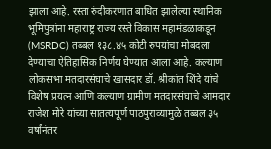झाला आहे. रस्ता रुंदीकरणात बाधित झालेल्या स्थानिक भूमिपुत्रांना महाराष्ट्र राज्य रस्ते विकास महामंडळाकडून (MSRDC) तब्बल १३८.४५ कोटी रुपयांचा मोबदला देण्याचा ऐतिहासिक निर्णय घेण्यात आला आहे. कल्याण लोकसभा मतदारसंघाचे खासदार डॉ. श्रीकांत शिंदे यांचे विशेष प्रयत्न आणि कल्याण ग्रामीण मतदारसंघाचे आमदार राजेश मोरे यांच्या सातत्यपूर्ण पाठपुराव्यामुळे तब्बल ३५ वर्षांनंतर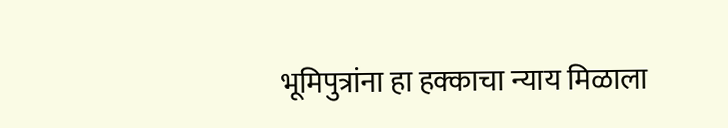भूमिपुत्रांना हा हक्काचा न्याय मिळाला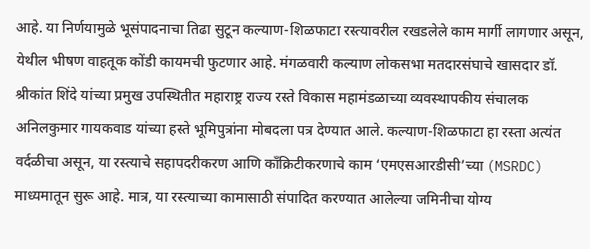आहे. या निर्णयामुळे भूसंपादनाचा तिढा सुटून कल्याण-शिळफाटा रस्त्यावरील रखडलेले काम मार्गी लागणार असून, येथील भीषण वाहतूक कोंडी कायमची फुटणार आहे. मंगळवारी कल्याण लोकसभा मतदारसंघाचे खासदार डॉ. श्रीकांत शिंदे यांच्या प्रमुख उपस्थितीत महाराष्ट्र राज्य रस्ते विकास महामंडळाच्या व्यवस्थापकीय संचालक अनिलकुमार गायकवाड यांच्या हस्ते भूमिपुत्रांना मोबदला पत्र देण्यात आले. कल्याण-शिळफाटा हा रस्ता अत्यंत वर्दळीचा असून, या रस्त्याचे सहापदरीकरण आणि काँक्रिटीकरणाचे काम ‘एमएसआरडीसी’च्या (MSRDC) माध्यमातून सुरू आहे. मात्र, या रस्त्याच्या कामासाठी संपादित करण्यात आलेल्या जमिनीचा योग्य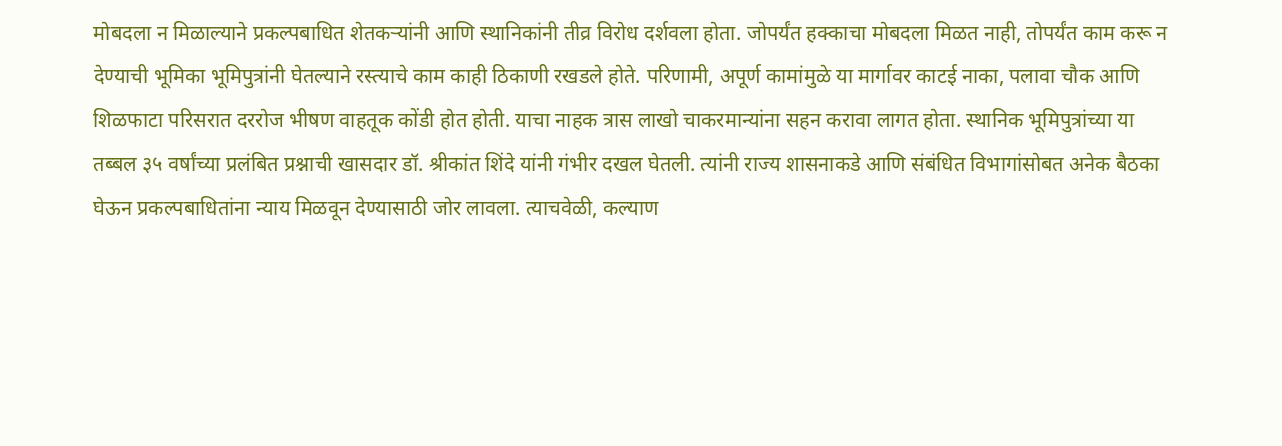मोबदला न मिळाल्याने प्रकल्पबाधित शेतकऱ्यांनी आणि स्थानिकांनी तीव्र विरोध दर्शवला होता. जोपर्यंत हक्काचा मोबदला मिळत नाही, तोपर्यंत काम करू न देण्याची भूमिका भूमिपुत्रांनी घेतल्याने रस्त्याचे काम काही ठिकाणी रखडले होते. परिणामी, अपूर्ण कामांमुळे या मार्गावर काटई नाका, पलावा चौक आणि शिळफाटा परिसरात दररोज भीषण वाहतूक कोंडी होत होती. याचा नाहक त्रास लाखो चाकरमान्यांना सहन करावा लागत होता. स्थानिक भूमिपुत्रांच्या या तब्बल ३५ वर्षांच्या प्रलंबित प्रश्नाची खासदार डॉ. श्रीकांत शिंदे यांनी गंभीर दखल घेतली. त्यांनी राज्य शासनाकडे आणि संबंधित विभागांसोबत अनेक बैठका घेऊन प्रकल्पबाधितांना न्याय मिळवून देण्यासाठी जोर लावला. त्याचवेळी, कल्याण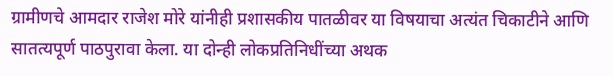ग्रामीणचे आमदार राजेश मोरे यांनीही प्रशासकीय पातळीवर या विषयाचा अत्यंत चिकाटीने आणि सातत्यपूर्ण पाठपुरावा केला. या दोन्ही लोकप्रतिनिधींच्या अथक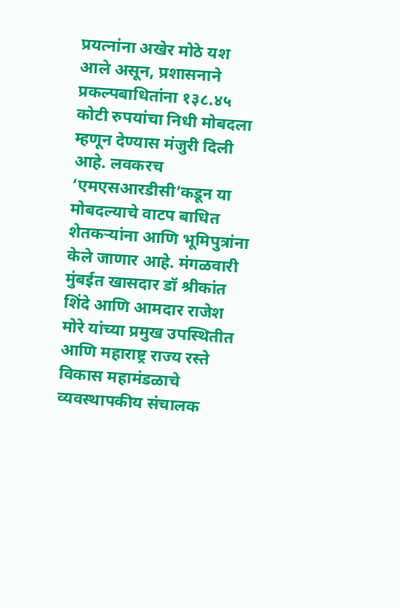प्रयत्नांना अखेर मोठे यश आले असून, प्रशासनाने प्रकल्पबाधितांना १३८.४५ कोटी रुपयांचा निधी मोबदला म्हणून देण्यास मंजुरी दिली आहे. लवकरच ‘एमएसआरडीसी’कडून या मोबदल्याचे वाटप बाधित शेतकऱ्यांना आणि भूमिपुत्रांना केले जाणार आहे. मंगळवारी मुंबईत खासदार डॉ श्रीकांत शिंदे आणि आमदार राजेश मोरे यांच्या प्रमुख उपस्थितीत आणि महाराष्ट्र राज्य रस्ते विकास महामंडळाचे व्यवस्थापकीय संचालक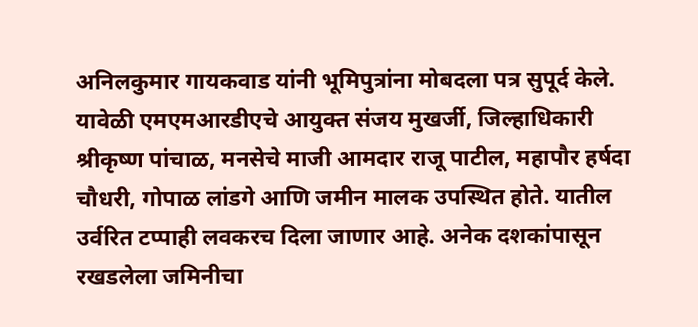अनिलकुमार गायकवाड यांनी भूमिपुत्रांना मोबदला पत्र सुपूर्द केले. यावेळी एमएमआरडीएचे आयुक्त संजय मुखर्जी, जिल्हाधिकारी श्रीकृष्ण पांचाळ, मनसेचे माजी आमदार राजू पाटील, महापौर हर्षदा चौधरी, गोपाळ लांडगे आणि जमीन मालक उपस्थित होते. यातील उर्वरित टप्पाही लवकरच दिला जाणार आहे. अनेक दशकांपासून रखडलेला जमिनीचा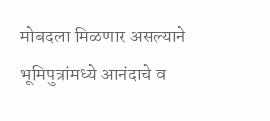मोबदला मिळणार असल्याने भूमिपुत्रांमध्ये आनंदाचे व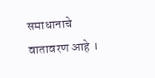समाधानाचे वातावरण आहे ।